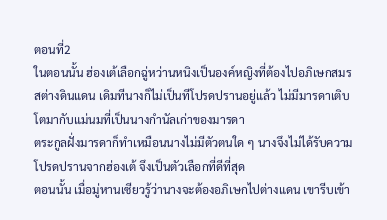ตอนที่2
ในตอนนั้น ฮ่องเต้เลือกฉู่หว่านหนิงเป็นองค์หญิงที่ต้องไปอภิเษกสมรสต่างดินแดน เดิมทีนางก็ไม่เป็นทีโปรดปรานอยู่แล้ว ไม่มีมารดาเติบโตมากับแม่นมที่เป็นนางกำนัลเก่าของมารดา
ตระกูลฝั่งมารดาก็ทำเหมือนนางไม่มีตัวตนใด ๆ นางจึงไม่ได้รับความโปรดปรานจากฮ่องเต้ จึงเป็นตัวเลือกที่ดีที่สุด
ตอนนั้น เมื่อมู่หานเซียวรู้ว่านางจะต้องอภิเษกไปต่างแดน เขารีบเข้า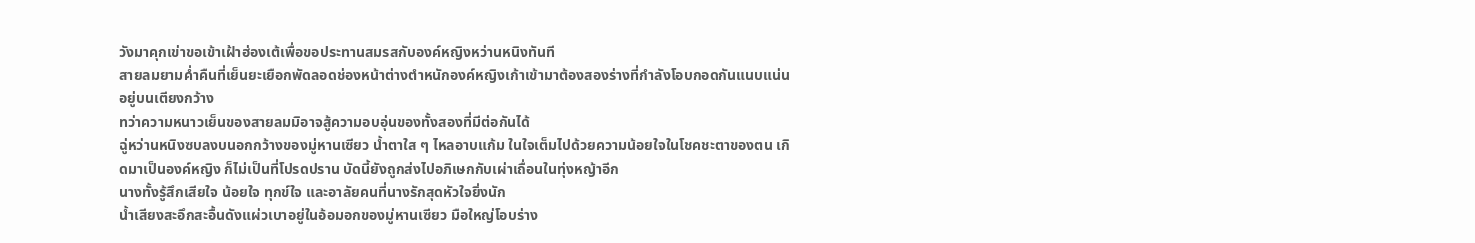วังมาคุกเข่าขอเข้าเฝ้าฮ่องเต้เพื่อขอประทานสมรสกับองค์หญิงหว่านหนิงทันที
สายลมยามค่ำคืนที่เย็นยะเยือกพัดลอดช่องหน้าต่างตำหนักองค์หญิงเก้าเข้ามาต้องสองร่างที่กำลังโอบกอดกันแนบแน่นอยู่บนเตียงกว้าง
ทว่าความหนาวเย็นของสายลมมิอาจสู้ความอบอุ่นของทั้งสองที่มีต่อกันได้
ฉู่หว่านหนิงซบลงบนอกกว้างของมู่หานเซียว น้ำตาใส ๆ ไหลอาบแก้ม ในใจเต็มไปด้วยความน้อยใจในโชคชะตาของตน เกิดมาเป็นองค์หญิง ก็ไม่เป็นที่โปรดปราน บัดนี้ยังถูกส่งไปอภิเษกกับเผ่าเถื่อนในทุ่งหญ้าอีก
นางทั้งรู้สึกเสียใจ น้อยใจ ทุกข์ใจ และอาลัยคนที่นางรักสุดหัวใจยิ่งนัก
น้ำเสียงสะอึกสะอื้นดังแผ่วเบาอยู่ในอ้อมอกของมู่หานเซียว มือใหญ่โอบร่าง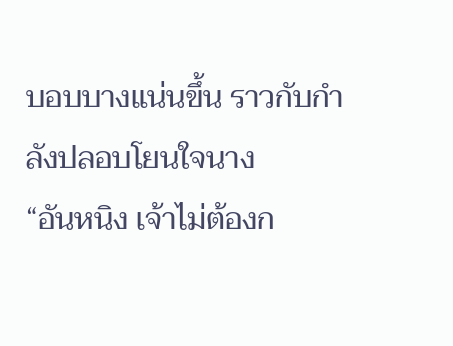บอบบางแน่นขึ้น ราวกับกำลังปลอบโยนใจนาง
“อันหนิง เจ้าไม่ต้องก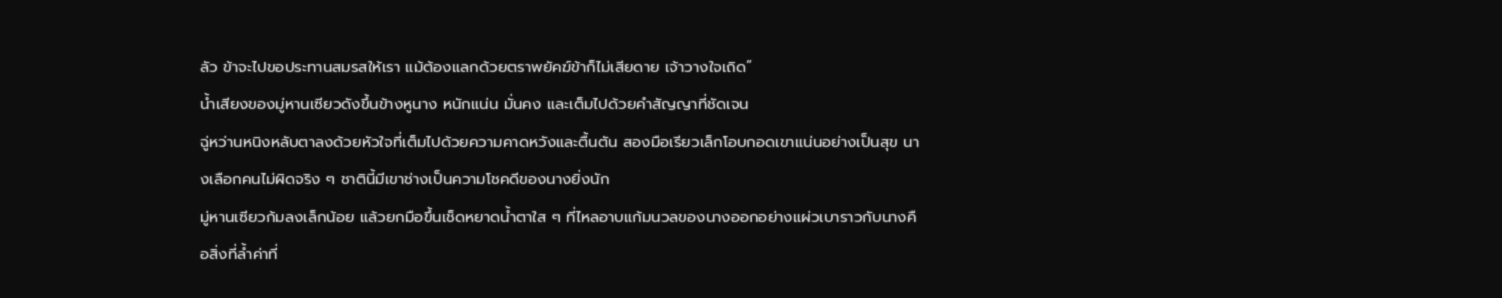ลัว ข้าจะไปขอประทานสมรสให้เรา แม้ต้องแลกด้วยตราพยัคฆ์ข้าก็ไม่เสียดาย เจ้าวางใจเถิด”
น้ำเสียงของมู่หานเซียวดังขึ้นข้างหูนาง หนักแน่น มั่นคง และเต็มไปด้วยคำสัญญาที่ชัดเจน
ฉู่หว่านหนิงหลับตาลงด้วยหัวใจที่เต็มไปด้วยความคาดหวังและตื้นตัน สองมือเรียวเล็กโอบกอดเขาแน่นอย่างเป็นสุข นางเลือกคนไม่ผิดจริง ๆ ชาตินี้มีเขาช่างเป็นความโชคดีของนางยิ่งนัก
มู่หานเซียวก้มลงเล็กน้อย แล้วยกมือขึ้นเช็ดหยาดน้ำตาใส ๆ ที่ไหลอาบแก้มนวลของนางออกอย่างแผ่วเบาราวกับนางคือสิ่งที่ล้ำค่าที่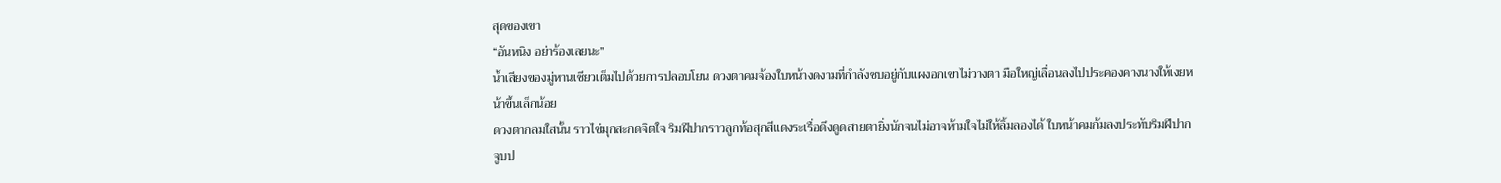สุดของเขา
“อันหนิง อย่าร้องเลยนะ”
น้ำเสียงของมู่หานเซียวเต็มไปด้วยการปลอบโยน ดวงตาคมจ้องใบหน้างดงามที่กำลังซบอยู่กับแผงอกเขาไม่วางตา มือใหญ่เลื่อนลงไปประคองคางนางให้เงยหน้าขึ้นเล็กน้อย
ดวงตากลมใสนั้น ราวไข่มุกสะกดจิตใจ ริมฝีปากราวลูกท้อสุกสีแดงระเรื่อดึงดูดสายตายิ่งนักจนไม่อาจห้ามใจไม่ให้ลิ้มลองได้ ใบหน้าคมก้มลงประทับริมฝีปากจูบป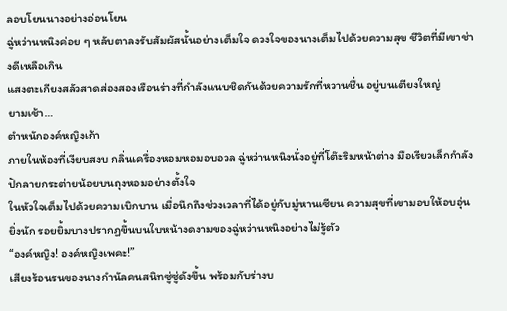ลอบโยนนางอย่างอ่อนโยน
ฉู่หว่านหนิงค่อย ๆ หลับตาลงรับสัมผัสนั้นอย่างเต็มใจ ดวงใจของนางเต็มไปด้วยความสุข ชีวิตที่มีเขาช่างดีเหลือเกิน
แสงตะเกียงสลัวสาดส่องสองเรือนร่างที่กำลังแนบชิดกันด้วยความรักที่หวานชื่น อยู่บนเตียงใหญ่
ยามเช้า…
ตำหนักองค์หญิงเก้า
ภายในห้องที่เงียบสงบ กลิ่นเครื่องหอมหอมอบอวล ฉู่หว่านหนิงนั่งอยู่ที่โต๊ะริมหน้าต่าง มือเรียวเล็กกำลังปักลายกระต่ายน้อยบนถุงหอมอย่างตั้งใจ
ในหัวใจเต็มไปด้วยความเบิกบาน เมื่อนึกถึงช่วงเวลาที่ได้อยู่กับมู่หานเซียน ความสุขที่เขามอบให้อบอุ่นยิ่งนัก รอยยิ้มบางปรากฏขึ้นบนใบหน้างดงามของฉู่หว่านหนิงอย่างไม่รู้ตัว
“องค์หญิง! องค์หญิงเพคะ!”
เสียงร้อนรนของนางกำนัลคนสนิทซู่ซู่ดังขึ้น พร้อมกับร่างบ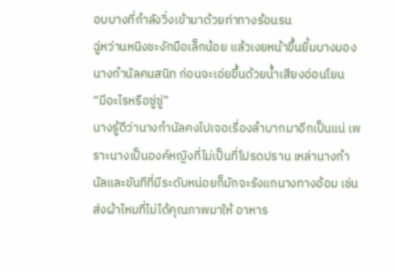อบบางที่กำลังวิ่งเข้ามาด้วยท่าทางร้อนรน
ฉู่หว่านหนิงชะงักมือเล็กน้อย แล้วเงยหน้าขึ้นยิ้มบางมองนางกำนัลคนสนิท ก่อนจะเอ่ยขึ้นด้วยน้ำเสียงอ่อนโยน
“มีอะไรหรือซู่ซู่”
นางรู้ดีว่านางกำนัลคงไปเจอเรื่องลำบากมาอีกเป็นแน่ เพราะนางเป็นองค์หญิงที่ไม่เป็นที่โปรดปราน เหล่านางกำนัลและขันทีที่มีระดับหน่อยก็มักจะรังแกนางทางอ้อม เช่น ส่งผ้าไหมที่ไม่ได้คุณภาพมาให้ อาหาร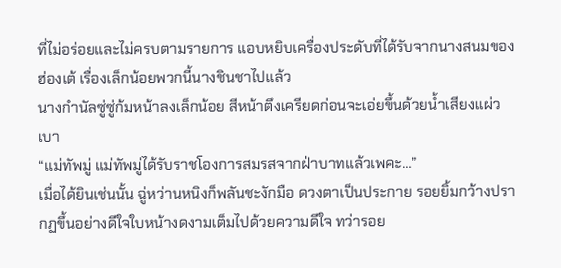ที่ไม่อร่อยและไม่ครบตามรายการ แอบหยิบเครื่องประดับที่ได้รับจากนางสนมของฮ่องเต้ เรื่องเล็กน้อยพวกนี้นางชินชาไปแล้ว
นางกำนัลซู่ซู่ก้มหน้าลงเล็กน้อย สีหน้าตึงเครียดก่อนจะเอ่ยขึ้นด้วยน้ำเสียงแผ่วเบา
“แม่ทัพมู่ แม่ทัพมู่ได้รับราชโองการสมรสจากฝ่าบาทแล้วเพคะ…”
เมื่อได้ยินเช่นนั้น ฉู่หว่านหนิงก็พลันชะงักมือ ดวงตาเป็นประกาย รอยยิ้มกว้างปรากฏขึ้นอย่างดีใจใบหน้างดงามเต็มไปด้วยความดีใจ ทว่ารอย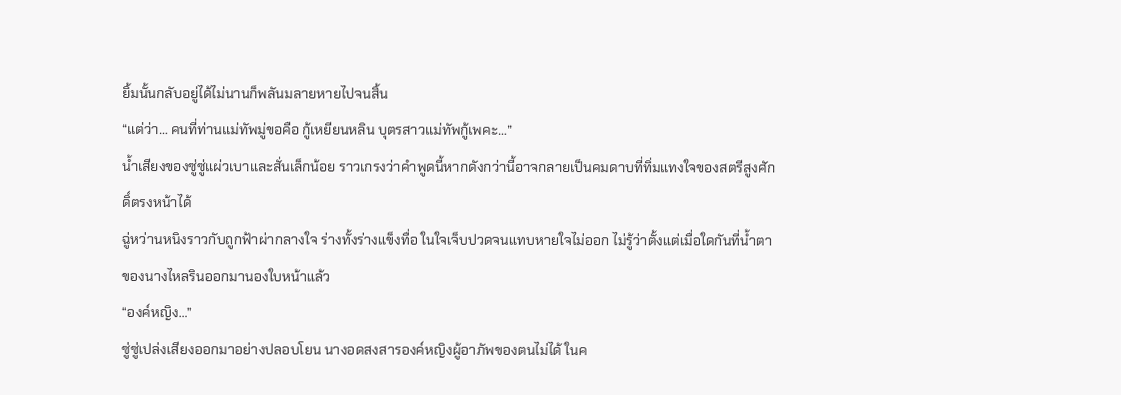ยิ้มนั้นกลับอยู่ได้ไม่นานก็พลันมลายหายไปจนสิ้น
“แต่ว่า… คนที่ท่านแม่ทัพมู่ขอคือ กู้เหยียนหลิน บุตรสาวแม่ทัพกู้เพคะ…”
น้ำเสียงของซู่ซู่แผ่วเบาและสั่นเล็กน้อย ราวเกรงว่าคำพูดนี้หากดังกว่านี้อาจกลายเป็นคมดาบที่ทิ่มแทงใจของสตรีสูงศักดิ์ตรงหน้าได้
ฉู่หว่านหนิงราวกับถูกฟ้าผ่ากลางใจ ร่างทั้งร่างแข็งทื่อ ในใจเจ็บปวดจนแทบหายใจไม่ออก ไม่รู้ว่าตั้งแต่เมื่อใดกันที่น้ำตาของนางไหลรินออกมานองใบหน้าแล้ว
“องค์หญิง…”
ซู่ซู่เปล่งเสียงออกมาอย่างปลอบโยน นางอดสงสารองค์หญิงผู้อาภัพของตนไม่ได้ ในค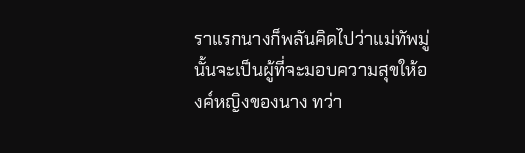ราแรกนางก็พลันคิดไปว่าแม่ทัพมู่นั้นจะเป็นผู้ที่จะมอบความสุขให้องค์หญิงของนาง ทว่า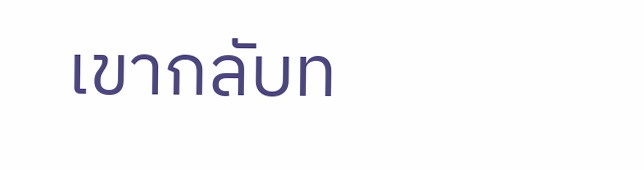เขากลับท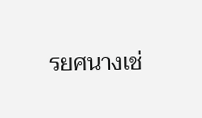รยศนางเช่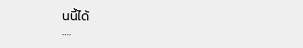นนี้ได้
….